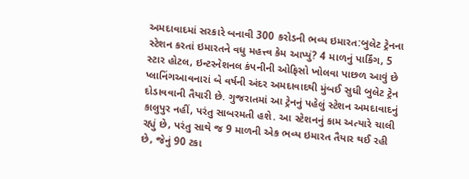અમદાવાદમાં સરકારે બનાવી 300 કરોડની ભવ્ય ઇમારત:બુલેટ ટ્રેનના સ્ટેશન કરતાં ઇમારતને વધુ મહત્ત્વ કેમ આપ્યું? 4 માળનું પાર્કિંગ, 5 સ્ટાર હોટલ, ઇન્ટરનેશનલ કંપનીની ઓફિસો ખોલવા પાછળ આવું છે પ્લાનિંગઆવનારાં બે વર્ષની અંદર અમદાવાદથી મુંબઈ સુધી બુલેટ ટ્રેન દોડાવવાની તૈયારી છે. ગુજરાતમાં આ ટ્રેનનું પહેલું સ્ટેશન અમદાવાદનું કાલુપુર નહીં, પરંતુ સાબરમતી હશે. આ સ્ટેશનનું કામ અત્યારે ચાલી રહ્યું છે, પરંતુ સાથે જ 9 માળની એક ભવ્ય ઇમારત તૈયાર થઈ રહી છે, જેનું 90 ટકા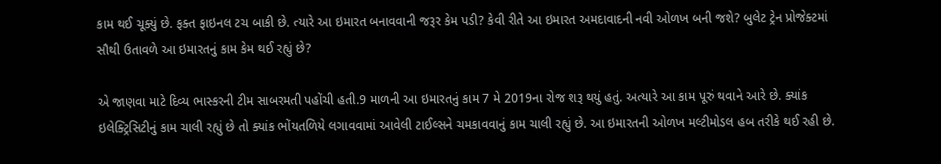કામ થઈ ચૂક્યું છે. ફક્ત ફાઇનલ ટચ બાકી છે. ત્યારે આ ઇમારત બનાવવાની જરૂર કેમ પડી? કેવી રીતે આ ઇમારત અમદાવાદની નવી ઓળખ બની જશે? બુલેટ ટ્રેન પ્રોજેક્ટમાં સૌથી ઉતાવળે આ ઇમારતનું કામ કેમ થઈ રહ્યું છે?

એ જાણવા માટે દિવ્ય ભાસ્કરની ટીમ સાબરમતી પહોંચી હતી.9 માળની આ ઇમારતનું કામ 7 મે 2019ના રોજ શરૂ થયું હતું. અત્યારે આ કામ પૂરું થવાને આરે છે. ક્યાંક ઇલેક્ટ્રિસિટીનું કામ ચાલી રહ્યું છે તો ક્યાંક ભોંયતળિયે લગાવવામાં આવેલી ટાઈલ્સને ચમકાવવાનું કામ ચાલી રહ્યું છે. આ ઇમારતની ઓળખ મલ્ટીમોડલ હબ તરીકે થઈ રહી છે.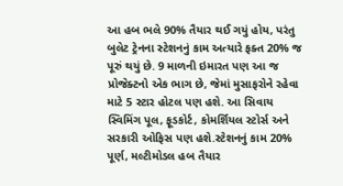આ હબ ભલે 90% તૈયાર થઈ ગયું હોય, પરંતુ બુલેટ ટ્રેનના સ્ટેશનનું કામ અત્યારે ફક્ત 20% જ પૂરું થયું છે. 9 માળની ઇમારત પણ આ જ પ્રોજેક્ટનો એક ભાગ છે, જેમાં મુસાફરોને રહેવા માટે 5 સ્ટાર હોટલ પણ હશે. આ સિવાય સ્વિમિંગ પૂલ, ફૂડકોર્ટ, કોમર્શિયલ સ્ટોર્સ અને સરકારી ઓફિસ પણ હશે.સ્ટેશનનું કામ 20% પૂર્ણ, મલ્ટીમોડલ હબ તૈયાર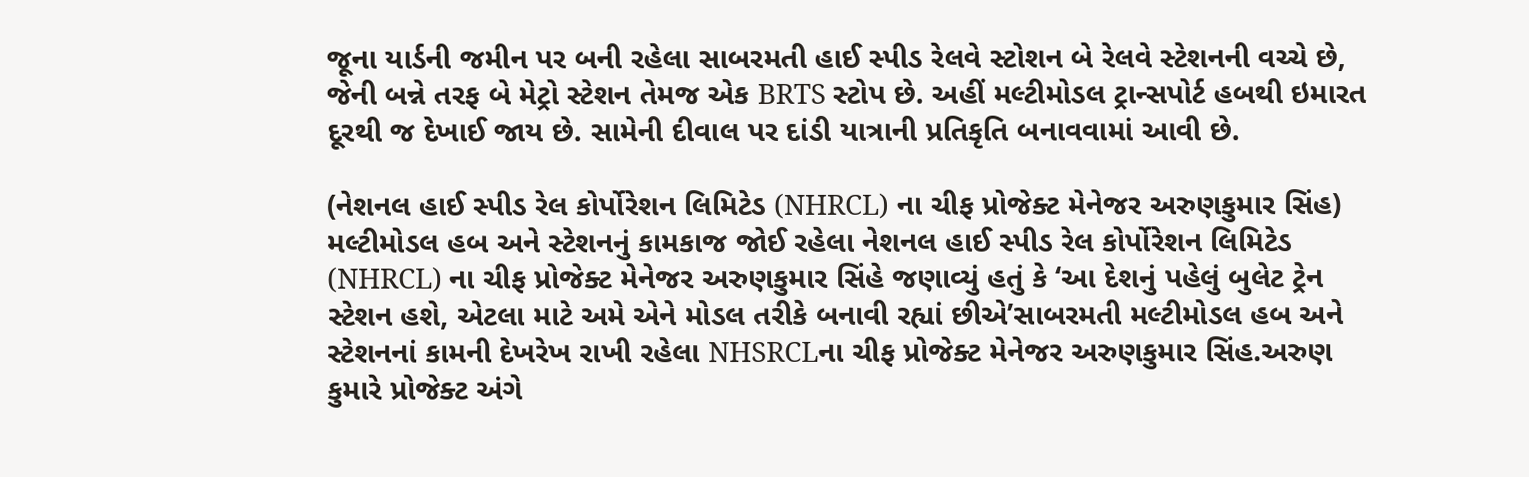જૂના યાર્ડની જમીન પર બની રહેલા સાબરમતી હાઈ સ્પીડ રેલવે સ્ટોશન બે રેલવે સ્ટેશનની વચ્ચે છે, જેની બન્ને તરફ બે મેટ્રો સ્ટેશન તેમજ એક BRTS સ્ટોપ છે. અહીં મલ્ટીમોડલ ટ્રાન્સપોર્ટ હબથી ઇમારત દૂરથી જ દેખાઈ જાય છે. સામેની દીવાલ પર દાંડી યાત્રાની પ્રતિકૃતિ બનાવવામાં આવી છે.

(નેશનલ હાઈ સ્પીડ રેલ કોર્પોરેશન લિમિટેડ (NHRCL) ના ચીફ પ્રોજેક્ટ મેનેજર અરુણકુમાર સિંહ)
મલ્ટીમોડલ હબ અને સ્ટેશનનું કામકાજ જોઈ રહેલા નેશનલ હાઈ સ્પીડ રેલ કોર્પોરેશન લિમિટેડ (NHRCL) ના ચીફ પ્રોજેક્ટ મેનેજર અરુણકુમાર સિંહે જણાવ્યું હતું કે ‘આ દેશનું પહેલું બુલેટ ટ્રેન સ્ટેશન હશે, એટલા માટે અમે એને મોડલ તરીકે બનાવી રહ્યાં છીએ’સાબરમતી મલ્ટીમોડલ હબ અને સ્ટેશનનાં કામની દેખરેખ રાખી રહેલા NHSRCLના ચીફ પ્રોજેક્ટ મેનેજર અરુણકુમાર સિંહ.અરુણ કુમારે પ્રોજેક્ટ અંગે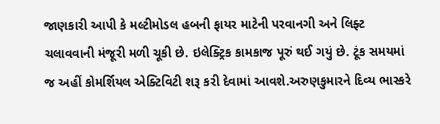જાણકારી આપી કે મલ્ટીમોડલ હબની ફાયર માટેની પરવાનગી અને લિફ્ટ ચલાવવાની મંજૂરી મળી ચૂકી છે. ઇલેક્ટ્રિક કામકાજ પૂરું થઈ ગયું છે. ટૂંક સમયમાં જ અહીં કોમર્શિયલ એક્ટિવિટી શરૂ કરી દેવામાં આવશે.અરુણકુમારને દિવ્ય ભાસ્કરે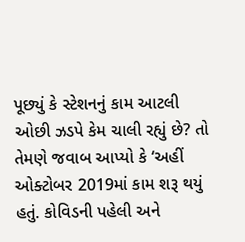પૂછ્યું કે સ્ટેશનનું કામ આટલી ઓછી ઝડપે કેમ ચાલી રહ્યું છે? તો તેમણે જવાબ આપ્યો કે ‘અહીં ઓક્ટોબર 2019માં કામ શરૂ થયું હતું. કોવિડની પહેલી અને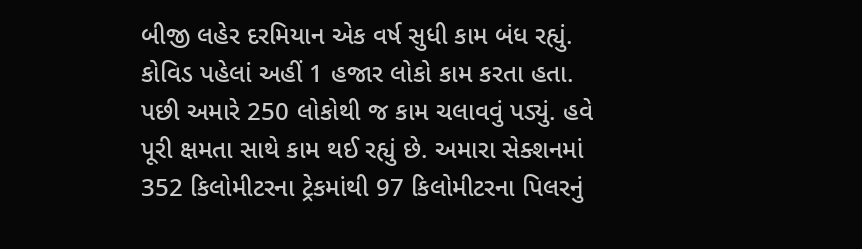બીજી લહેર દરમિયાન એક વર્ષ સુધી કામ બંધ રહ્યું. કોવિડ પહેલાં અહીં 1 હજાર લોકો કામ કરતા હતા. પછી અમારે 250 લોકોથી જ કામ ચલાવવું પડ્યું. હવે પૂરી ક્ષમતા સાથે કામ થઈ રહ્યું છે. અમારા સેક્શનમાં 352 કિલોમીટરના ટ્રેકમાંથી 97 કિલોમીટરના પિલરનું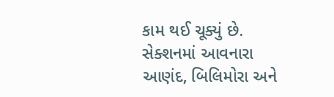કામ થઈ ચૂક્યું છે. સેક્શનમાં આવનારા આણંદ, બિલિમોરા અને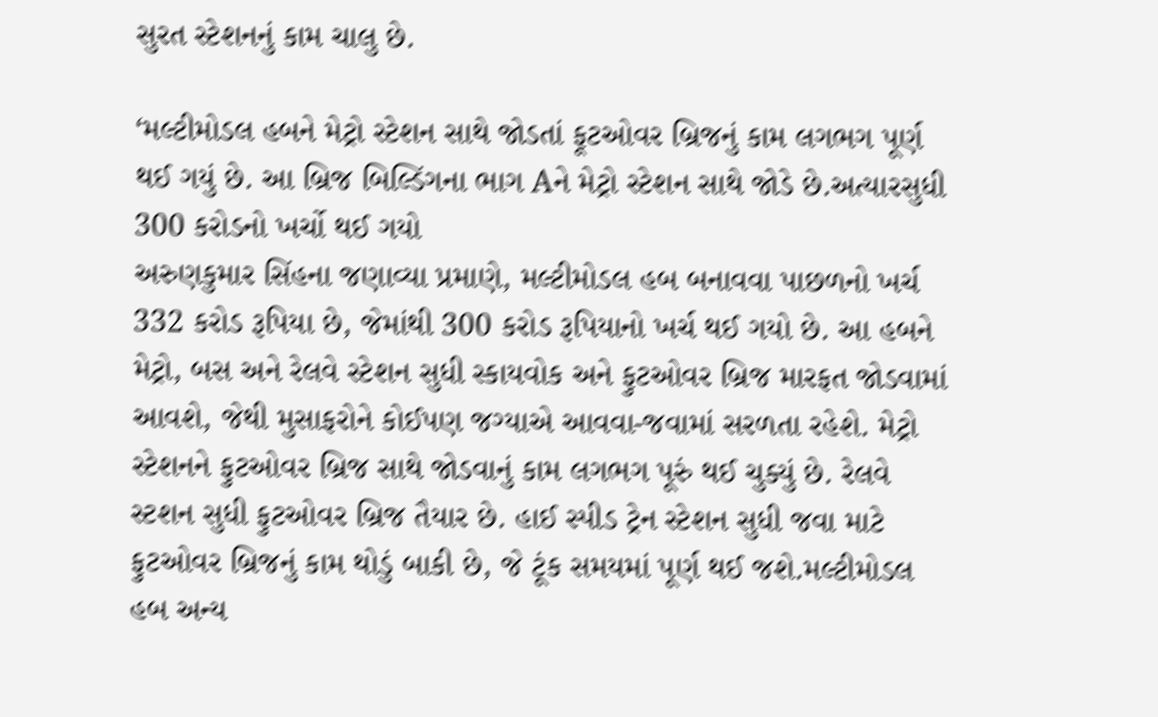સુરત સ્ટેશનનું કામ ચાલુ છે.

‘મલ્ટીમોડલ હબને મેટ્રો સ્ટેશન સાથે જોડતાં ફૂટઓવર બ્રિજનું કામ લગભગ પૂર્ણ થઈ ગયું છે. આ બ્રિજ બિલ્ડિંગના ભાગ Aને મેટ્રો સ્ટેશન સાથે જોડે છે.અત્યારસુધી 300 કરોડનો ખર્ચો થઈ ગયો
અરુણકુમાર સિંહના જણાવ્યા પ્રમાણે, મલ્ટીમોડલ હબ બનાવવા પાછળનો ખર્ચ 332 કરોડ રૂપિયા છે, જેમાંથી 300 કરોડ રૂપિયાનો ખર્ચ થઈ ગયો છે. આ હબને મેટ્રો, બસ અને રેલવે સ્ટેશન સુધી સ્કાયવોક અને ફુટઓવર બ્રિજ મારફત જોડવામાં આવશે, જેથી મુસાફરોને કોઈપણ જગ્યાએ આવવા-જવામાં સરળતા રહેશે. મેટ્રો સ્ટેશનને ફુટઓવર બ્રિજ સાથે જોડવાનું કામ લગભગ પૂરું થઈ ચુક્યું છે. રેલવે સ્ટશન સુધી ફુટઓવર બ્રિજ તૈયાર છે. હાઈ સ્પીડ ટ્રેન સ્ટેશન સુધી જવા માટે ફુટઓવર બ્રિજનું કામ થોડું બાકી છે, જે ટૂંક સમયમાં પૂર્ણ થઈ જશે.મલ્ટીમોડલ હબ અન્ય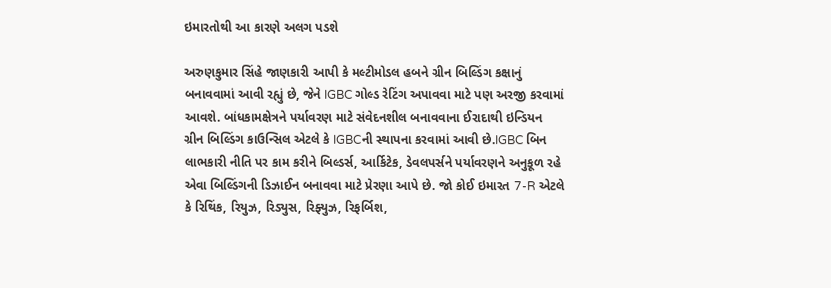ઇમારતોથી આ કારણે અલગ પડશે

અરુણકુમાર સિંહે જાણકારી આપી કે મલ્ટીમોડલ હબને ગ્રીન બિલ્ડિંગ કક્ષાનું બનાવવામાં આવી રહ્યું છે, જેને IGBC ગોલ્ડ રેટિંગ અપાવવા માટે પણ અરજી કરવામાં આવશે. બાંધકામક્ષેત્રને પર્યાવરણ માટે સંવેદનશીલ બનાવવાના ઈરાદાથી ઇન્ડિયન ગ્રીન બિલ્ડિંગ કાઉન્સિલ એટલે કે IGBCની સ્થાપના કરવામાં આવી છે.IGBC બિન લાભકારી નીતિ પર કામ કરીને બિલ્ડર્સ, આર્કિટેક, ડેવલપર્સને પર્યાવરણને અનુકૂળ રહે એવા બિલ્ડિંગની ડિઝાઈન બનાવવા માટે પ્રેરણા આપે છે. જો કોઈ ઇમારત 7-R એટલે કે રિથિંક, રિયુઝ, રિડ્યુસ, રિફ્યુઝ, રિફર્બિશ,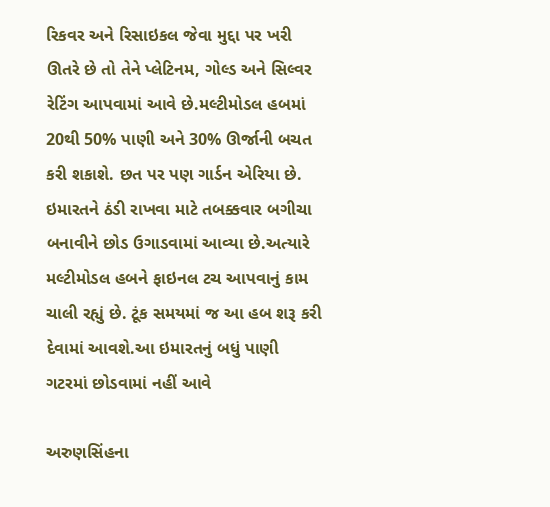રિકવર અને રિસાઇકલ જેવા મુદ્દા પર ખરી ઊતરે છે તો તેને પ્લેટિનમ, ગોલ્ડ અને સિલ્વર રેટિંગ આપવામાં આવે છે.મલ્ટીમોડલ હબમાં 20થી 50% પાણી અને 30% ઊર્જાની બચત કરી શકાશે. છત પર પણ ગાર્ડન એરિયા છે. ઇમારતને ઠંડી રાખવા માટે તબક્કવાર બગીચા બનાવીને છોડ ઉગાડવામાં આવ્યા છે.અત્યારે મલ્ટીમોડલ હબને ફાઇનલ ટચ આપવાનું કામ ચાલી રહ્યું છે. ટૂંક સમયમાં જ આ હબ શરૂ કરી દેવામાં આવશે.આ ઇમારતનું બધું પાણી ગટરમાં છોડવામાં નહીં આવે

અરુણસિંહના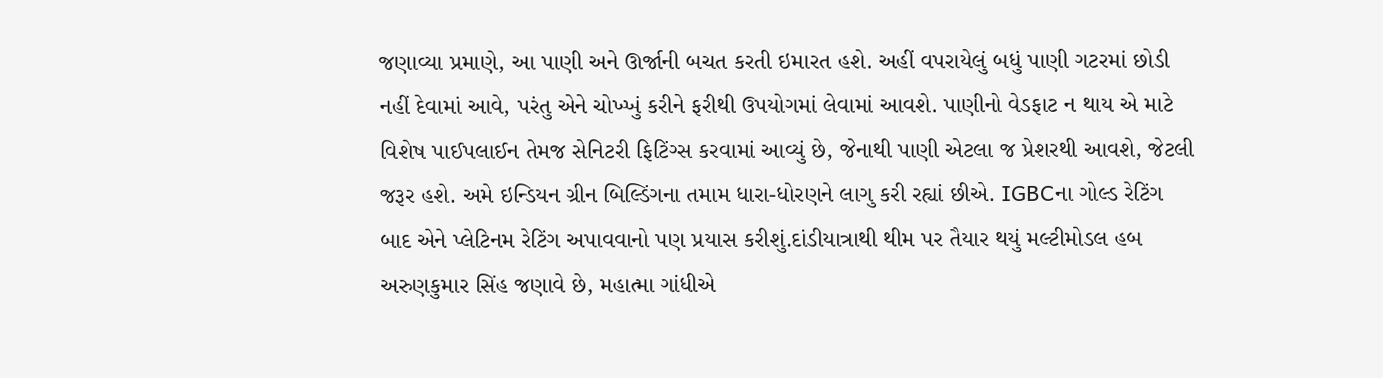જણાવ્યા પ્રમાણે, આ પાણી અને ઊર્જાની બચત કરતી ઇમારત હશે. અહીં વપરાયેલું બધું પાણી ગટરમાં છોડી નહીં દેવામાં આવે, પરંતુ એને ચોખ્ખું કરીને ફરીથી ઉપયોગમાં લેવામાં આવશે. પાણીનો વેડફાટ ન થાય એ માટે વિશેષ પાઈપલાઈન તેમજ સેનિટરી ફિટિંગ્સ કરવામાં આવ્યું છે, જેનાથી પાણી એટલા જ પ્રેશરથી આવશે, જેટલી જરૂર હશે. અમે ઇન્ડિયન ગ્રીન બિલ્ડિંગના તમામ ધારા-ધોરણને લાગુ કરી રહ્યાં છીએ. IGBCના ગોલ્ડ રેટિંગ બાદ એને પ્લેટિનમ રેટિંગ અપાવવાનો પણ પ્રયાસ કરીશું.દાંડીયાત્રાથી થીમ પર તૈયાર થયું મલ્ટીમોડલ હબ
અરુણકુમાર સિંહ જણાવે છે, મહાત્મા ગાંધીએ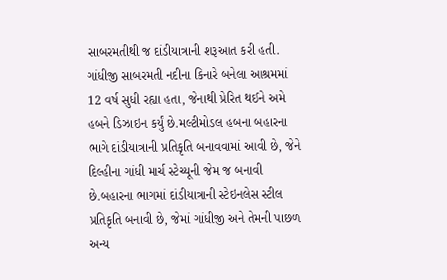સાબરમતીથી જ દાંડીયાત્રાની શરૂઆત કરી હતી. ગાંધીજી સાબરમતી નદીના કિનારે બનેલા આશ્રમમાં 12 વર્ષ સુધી રહ્યા હતા, જેનાથી પ્રેરિત થઈને અમે હબને ડિઝાઇન કર્યું છે.મલ્ટીમોડલ હબના બહારના ભાગે દાંડીયાત્રાની પ્રતિકૃતિ બનાવવામાં આવી છે, જેને દિલ્હીના ગાંધી માર્ચ સ્ટેચ્યૂની જેમ જ બનાવી છે.બહારના ભાગમાં દાંડીયાત્રાની સ્ટેઇનલેસ સ્ટીલ પ્રતિકૃતિ બનાવી છે, જેમાં ગાંધીજી અને તેમની પાછળ અન્ય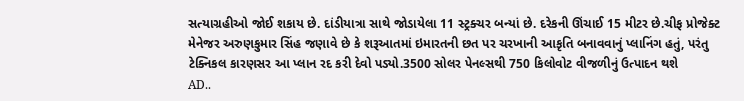સત્યાગ્રહીઓ જોઈ શકાય છે. દાંડીયાત્રા સાથે જોડાયેલા 11 સ્ટ્રક્ચર બન્યાં છે. દરેકની ઊંચાઈ 15 મીટર છે.ચીફ પ્રોજેક્ટ મેનેજર અરુણકુમાર સિંહ જણાવે છે કે શરૂઆતમાં ઇમારતની છત પર ચરખાની આકૃતિ બનાવવાનું પ્લાનિંગ હતું, પરંતુ ટેક્નિકલ કારણસર આ પ્લાન રદ કરી દેવો પડ્યો.3500 સોલર પેનલ્સથી 750 કિલોવોટ વીજળીનું ઉત્પાદન થશે
AD..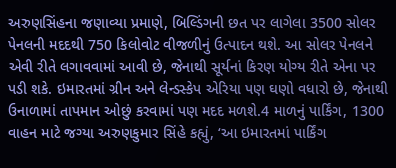અરુણસિંહના જણાવ્યા પ્રમાણે, બિલ્ડિંગની છત પર લાગેલા 3500 સોલર પેનલની મદદથી 750 કિલોવોટ વીજળીનું ઉત્પાદન થશે. આ સોલર પેનલને એવી રીતે લગાવવામાં આવી છે, જેનાથી સૂર્યનાં કિરણ યોગ્ય રીતે એના પર પડી શકે. ઇમારતમાં ગ્રીન અને લેન્ડસ્કેપ એરિયા પણ ઘણો વધારો છે, જેનાથી ઉનાળામાં તાપમાન ઓછું કરવામાં પણ મદદ મળશે.4 માળનું પાર્કિંગ, 1300 વાહન માટે જગ્યા અરુણકુમાર સિંહે કહ્યું, ‘આ ઇમારતમાં પાર્કિંગ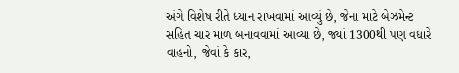અંગે વિશેષ રીતે ધ્યાન રાખવામાં આવ્યું છે, જેના માટે બેઝમેન્ટ સહિત ચાર માળ બનાવવામાં આવ્યા છે, જ્યાં 1300થી પણ વધારે વાહનો, જેવાં કે કાર,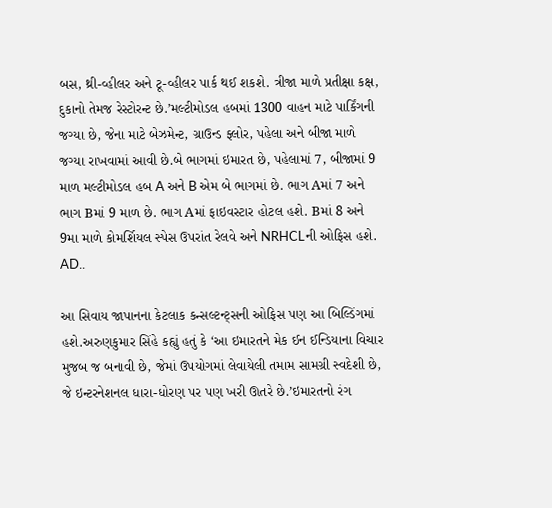બસ, થ્રી-વ્હીલર અને ટૂ-વ્હીલર પાર્ક થઈ શકશે. ત્રીજા માળે પ્રતીક્ષા કક્ષ, દુકાનો તેમજ રેસ્ટોરન્ટ છે.’મલ્ટીમોડલ હબમાં 1300 વાહન માટે પાર્કિંગની જગ્યા છે, જેના માટે બેઝમેન્ટ, ગ્રાઉન્ડ ફ્લોર, પહેલા અને બીજા માળે જગ્યા રાખવામાં આવી છે.બે ભાગમાં ઇમારત છે, પહેલામાં 7, બીજામાં 9 માળ મલ્ટીમોડલ હબ A અને B એમ બે ભાગમાં છે. ભાગ Aમાં 7 અને ભાગ Bમાં 9 માળ છે. ભાગ Aમાં ફાઇવસ્ટાર હોટલ હશે. Bમાં 8 અને 9મા માળે કોમર્શિયલ સ્પેસ ઉપરાંત રેલવે અને NRHCLની ઓફિસ હશે.
AD..

આ સિવાય જાપાનના કેટલાક કન્સલ્ટન્ટ્સની ઓફિસ પણ આ બિલ્ડિંગમાં હશે.અરુણકુમાર સિંહે કહ્યું હતું કે ‘આ ઇમારતને મેક ઈન ઈન્ડિયાના વિચાર મુજબ જ બનાવી છે, જેમાં ઉપયોગમાં લેવાયેલી તમામ સામગ્રી સ્વદેશી છે, જે ઇન્ટરનેશનલ ધારા-ધોરણ પર પણ ખરી ઊતરે છે.’ઇમારતનો રંગ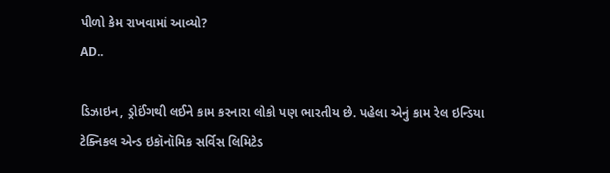પીળો કેમ રાખવામાં આવ્યો?
AD..

ડિઝાઇન, ડ્રોઈંગથી લઈને કામ કરનારા લોકો પણ ભારતીય છે. પહેલા એનું કામ રેલ ઇન્ડિયા ટેક્નિકલ એન્ડ ઇકૉનૉમિક સર્વિસ લિમિટેડ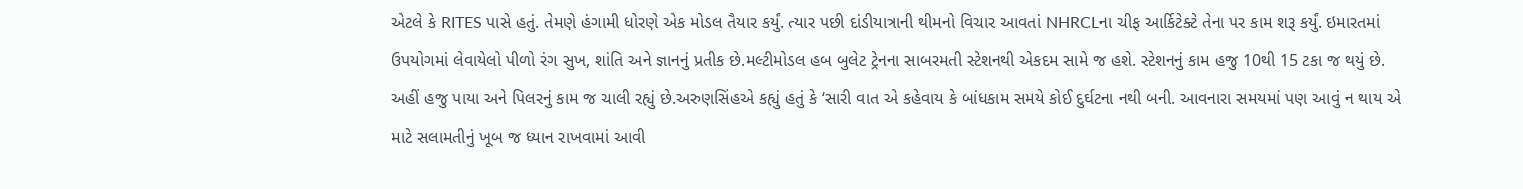એટલે કે RITES પાસે હતું. તેમણે હંગામી ધોરણે એક મોડલ તૈયાર કર્યું. ત્યાર પછી દાંડીયાત્રાની થીમનો વિચાર આવતાં NHRCLના ચીફ આર્કિટેક્ટે તેના પર કામ શરૂ કર્યું. ઇમારતમાં ઉપયોગમાં લેવાયેલો પીળો રંગ સુખ, શાંતિ અને જ્ઞાનનું પ્રતીક છે.મલ્ટીમોડલ હબ બુલેટ ટ્રેનના સાબરમતી સ્ટેશનથી એકદમ સામે જ હશે. સ્ટેશનનું કામ હજુ 10થી 15 ટકા જ થયું છે. અહીં હજુ પાયા અને પિલરનું કામ જ ચાલી રહ્યું છે.અરુણસિંહએ કહ્યું હતું કે ‘સારી વાત એ કહેવાય કે બાંધકામ સમયે કોઈ દુર્ઘટના નથી બની. આવનારા સમયમાં પણ આવું ન થાય એ માટે સલામતીનું ખૂબ જ ધ્યાન રાખવામાં આવી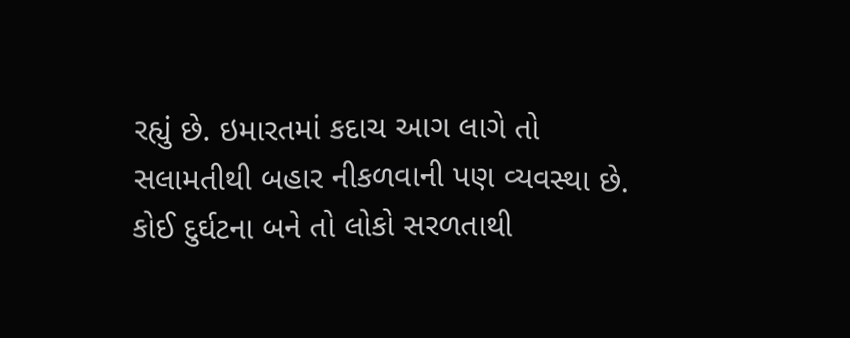રહ્યું છે. ઇમારતમાં કદાચ આગ લાગે તો સલામતીથી બહાર નીકળવાની પણ વ્યવસ્થા છે. કોઈ દુર્ઘટના બને તો લોકો સરળતાથી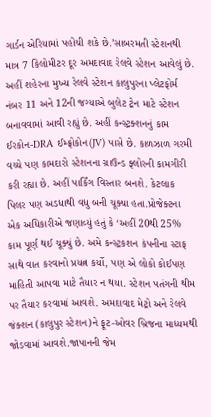ગાર્ડન એરિયામાં પહોંચી શકે છે.’સાબરમતી સ્ટેશનથી માત્ર 7 કિલોમીટર દૂર અમદાવાદ રેલવે સ્ટેશન આવેલું છે. અહીં શહેરના મુખ્ય રેલવે સ્ટેશન કાલુપુરના પ્લેટફોર્મ નંબર 11 અને 12ની જગ્યાએ બુલેટ ટ્રેન માટે સ્ટેશન બનાવવામાં આવી રહ્યું છે. અહીં કન્સ્ટ્રક્શનનું કામ ઈરકોન-DRA ઈમ્ફ્રોકોન(JV) પાસે છે. કાળઝાળ ગરમી વચ્ચે પણ કામદારો સ્ટેશનના ગ્રાઉન્ડ ફ્લોરની કામગીરી કરી રહ્યા છે. અહીં પાર્કિંગ વિસ્તાર બનશે. કેટલાક પિલર પણ અડધાથી વધુ બની ચૂક્યા હતા.પ્રોજેક્ટના એક અધિકારીએ જણાવ્યું હતું કે ‘અહીં 20થી 25% કામ પૂર્ણ થઈ ચૂક્યું છે. અમે કન્સ્ટ્રકશન કંપનીના સ્ટાફ સાથે વાત કરવાનો પ્રયત્ન કર્યો, પણ એ લોકો કોઈપણ માહિતી આપવા માટે તૈયાર ન થયા. સ્ટેશન પતંગની થીમ પર તૈયાર કરવામાં આવશે. અમદાવાદ મેટ્રો અને રેલવે જંક્શન (કાલુપુર સ્ટેશન)ને ફૂટ-ઓવર બ્રિજના માધ્યમથી જોડવામાં આવશે.જાપાનની જેમ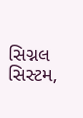સિગ્નલ સિસ્ટમ,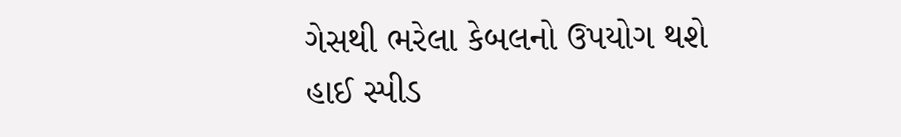ગેસથી ભરેલા કેબલનો ઉપયોગ થશે
હાઈ સ્પીડ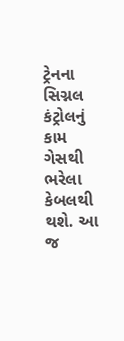ટ્રેનના સિગ્નલ કંટ્રોલનું કામ ગેસથી ભરેલા કેબલથી થશે. આ જ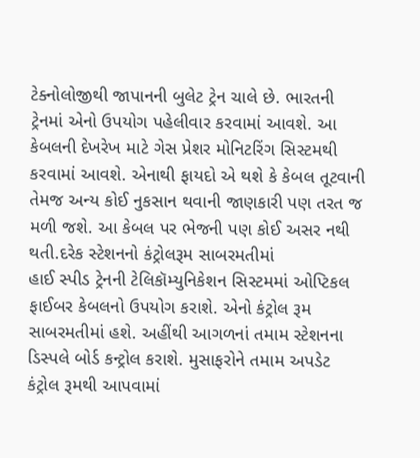ટેક્નોલોજીથી જાપાનની બુલેટ ટ્રેન ચાલે છે. ભારતની ટ્રેનમાં એનો ઉપયોગ પહેલીવાર કરવામાં આવશે. આ કેબલની દેખરેખ માટે ગેસ પ્રેશર મોનિટરિંગ સિસ્ટમથી કરવામાં આવશે. એનાથી ફાયદો એ થશે કે કેબલ તૂટવાની તેમજ અન્ય કોઈ નુકસાન થવાની જાણકારી પણ તરત જ મળી જશે. આ કેબલ પર ભેજની પણ કોઈ અસર નથી થતી.દરેક સ્ટેશનનો કંટ્રોલરૂમ સાબરમતીમાં
હાઈ સ્પીડ ટ્રેનની ટેલિકૉમ્યુનિકેશન સિસ્ટમમાં ઓપ્ટિકલ ફાઈબર કેબલનો ઉપયોગ કરાશે. એનો કંટ્રોલ રૂમ સાબરમતીમાં હશે. અહીંથી આગળનાં તમામ સ્ટેશનના ડિસ્પલે બોર્ડ કન્ટ્રોલ કરાશે. મુસાફરોને તમામ અપડેટ કંટ્રોલ રૂમથી આપવામાં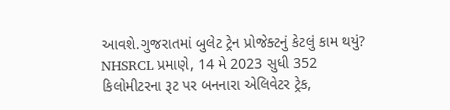આવશે.ગુજરાતમાં બુલેટ ટ્રેન પ્રોજેક્ટનું કેટલું કામ થયું?
NHSRCL પ્રમાણે, 14 મે 2023 સુધી 352 કિલોમીટરના રૂટ પર બનનારા એલિવેટર ટ્રેક,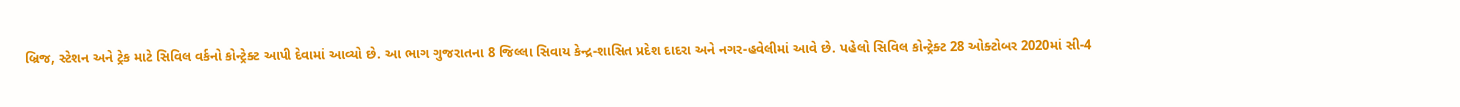બ્રિજ, સ્ટેશન અને ટ્રેક માટે સિવિલ વર્કનો કોન્ટ્રેક્ટ આપી દેવામાં આવ્યો છે. આ ભાગ ગુજરાતના 8 જિલ્લા સિવાય કેન્દ્ર-શાસિત પ્રદેશ દાદરા અને નગર-હવેલીમાં આવે છે. પહેલો સિવિલ કોન્ટ્રેક્ટ 28 ઓક્ટોબર 2020માં સી-4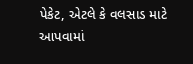પેકેટ, એટલે કે વલસાડ માટે આપવામાં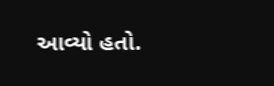આવ્યો હતો.